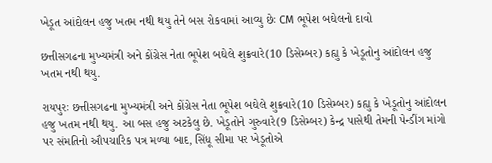ખેડૂત આંદોલન હજુ ખતમ નથી થયુ તેને બસ રોકવામાં આવ્યુ છેઃ CM ભૂપેશ બઘેલનો દાવો

છત્તીસગઢના મુખ્યમંત્રી અને કોંગ્રેસ નેતા ભૂપેશ બઘેલે શુક્રવારે(10 ડિસેમ્બર) કહ્યુ કે ખેડૂતોનુ આંદોલન હજુ ખતમ નથી થયુ.

રાયપુરઃ છત્તીસગઢના મુખ્યમંત્રી અને કોંગ્રેસ નેતા ભૂપેશ બઘેલે શુક્રવારે(10 ડિસેમ્બર) કહ્યુ કે ખેડૂતોનુ આંદોલન હજુ ખતમ નથી થયુ. આ બસ હજુ અટકેલુ છે. ખેડૂતોને ગુરુવારે(9 ડિસેમ્બર) કેન્દ્ર પાસેથી તેમની પેન્ડીંગ માંગો પર સંમતિનો ઔપચારિક પત્ર મળ્યા બાદ, સિંધૂ સીમા પર ખેડૂતોએ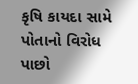કૃષિ કાયદા સામે પોતાનો વિરોધ પાછો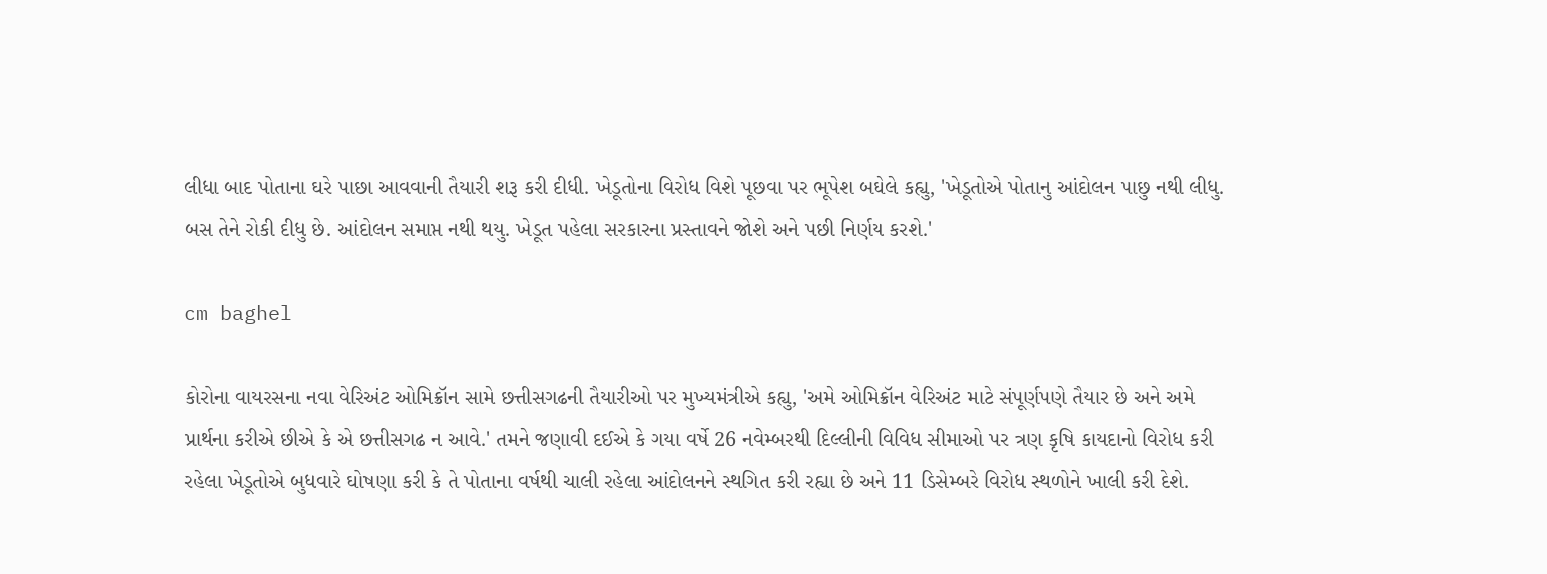લીધા બાદ પોતાના ઘરે પાછા આવવાની તૈયારી શરૂ કરી દીધી. ખેડૂતોના વિરોધ વિશે પૂછવા પર ભૂપેશ બઘેલે કહ્યુ, 'ખેડૂતોએ પોતાનુ આંદોલન પાછુ નથી લીધુ. બસ તેને રોકી દીધુ છે. આંદોલન સમાપ્ત નથી થયુ. ખેડૂત પહેલા સરકારના પ્રસ્તાવને જોશે અને પછી નિર્ણય કરશે.'

cm baghel

કોરોના વાયરસના નવા વેરિઅંટ ઓમિક્રૉન સામે છત્તીસગઢની તૈયારીઓ પર મુખ્યમંત્રીએ કહ્યુ, 'અમે ઓમિક્રૉન વેરિઅંટ માટે સંપૂર્ણપણે તૈયાર છે અને અમે પ્રાર્થના કરીએ છીએ કે એ છત્તીસગઢ ન આવે.' તમને જણાવી દઈએ કે ગયા વર્ષે 26 નવેમ્બરથી દિલ્લીની વિવિધ સીમાઓ પર ત્રણ કૃષિ કાયદાનો વિરોધ કરી રહેલા ખેડૂતોએ બુધવારે ઘોષણા કરી કે તે પોતાના વર્ષથી ચાલી રહેલા આંદોલનને સ્થગિત કરી રહ્યા છે અને 11 ડિસેમ્બરે વિરોધ સ્થળોને ખાલી કરી દેશે.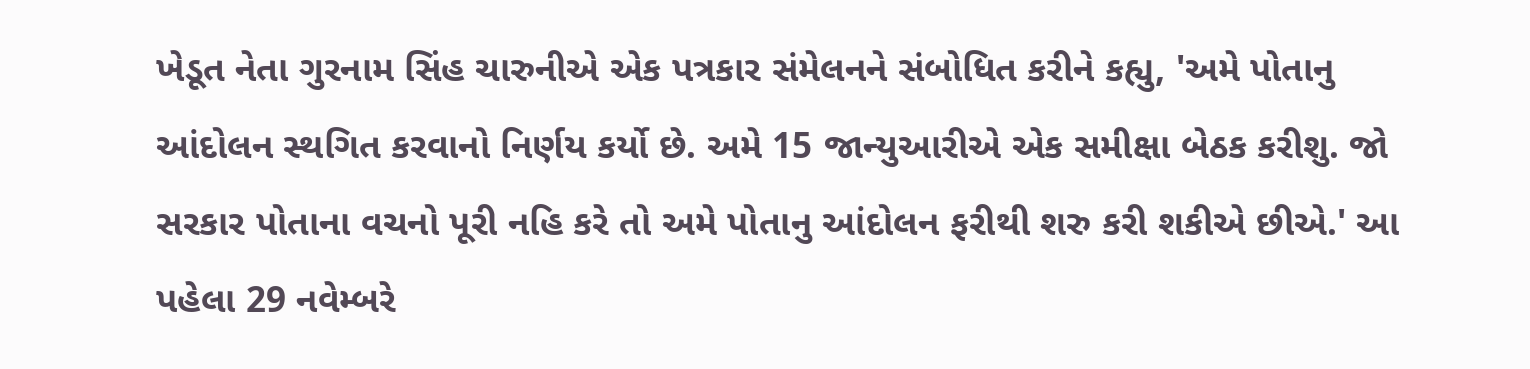ખેડૂત નેતા ગુરનામ સિંહ ચારુનીએ એક પત્રકાર સંમેલનને સંબોધિત કરીને કહ્યુ, 'અમે પોતાનુ આંદોલન સ્થગિત કરવાનો નિર્ણય કર્યો છે. અમે 15 જાન્યુઆરીએ એક સમીક્ષા બેઠક કરીશુ. જો સરકાર પોતાના વચનો પૂરી નહિ કરે તો અમે પોતાનુ આંદોલન ફરીથી શરુ કરી શકીએ છીએ.' આ પહેલા 29 નવેમ્બરે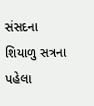સંસદના શિયાળુ સત્રના પહેલા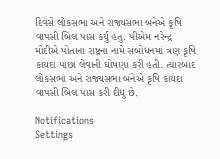દિવસે લોકસભા અને રાજ્યસભા બંનેએ કૃષિ વાપસી બિલ પાસ કર્યુ હતુ. પીએમ નરેન્દ્ર મોદીએ પોતાના રાષ્ટ્રના નામે સંબોધનમાં ત્રણ કૃષિ કાયદા પાછા લેવાની ઘોષણા કરી હતી. ત્યારબાદ લોકસભા અને રાજ્યસભા બંનેએ કૃષિ કાયદા વાપસી બિલ પાસ કરી દીધુ છે.

Notifications
Settings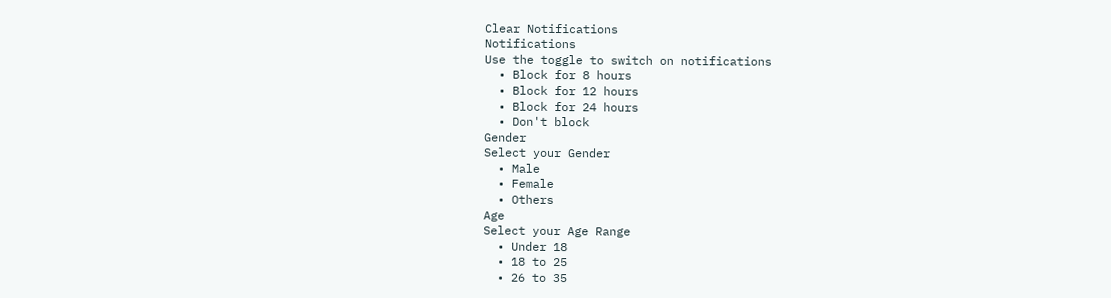Clear Notifications
Notifications
Use the toggle to switch on notifications
  • Block for 8 hours
  • Block for 12 hours
  • Block for 24 hours
  • Don't block
Gender
Select your Gender
  • Male
  • Female
  • Others
Age
Select your Age Range
  • Under 18
  • 18 to 25
  • 26 to 35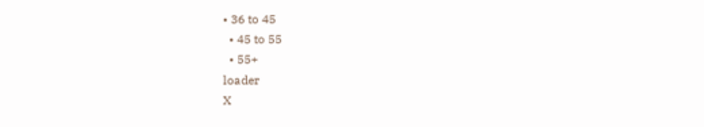• 36 to 45
  • 45 to 55
  • 55+
loader
X